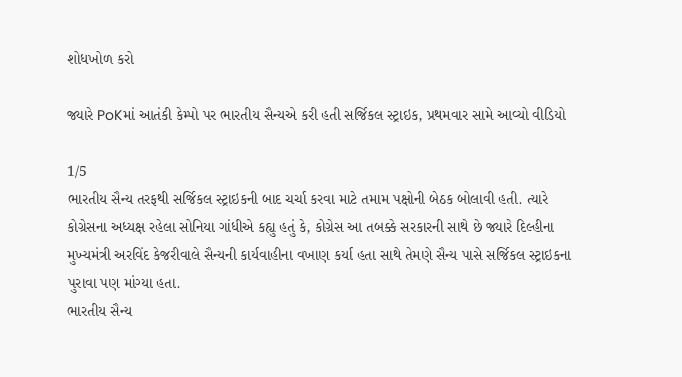શોધખોળ કરો

જ્યારે PoKમાં આતંકી કેમ્પો પર ભારતીય સૈન્યએ કરી હતી સર્જિકલ સ્ટ્રાઇક, પ્રથમવાર સામે આવ્યો વીડિયો

1/5
ભારતીય સૈન્ય તરફથી સર્જિકલ સ્ટ્રાઇકની બાદ ચર્ચા કરવા માટે તમામ પક્ષોની બેઠક બોલાવી હતી. ત્યારે કોગ્રેસના અધ્યક્ષ રહેલા સોનિયા ગાંધીએ કહ્યુ હતું કે, કોગ્રેસ આ તબક્કે સરકારની સાથે છે જ્યારે દિલ્હીના મુખ્યમંત્રી અરવિંદ કેજરીવાલે સૈન્યની કાર્યવાહીના વખાણ કર્યા હતા સાથે તેમણે સૈન્ય પાસે સર્જિકલ સ્ટ્રાઇકના પુરાવા પણ માંગ્યા હતા.
ભારતીય સૈન્ય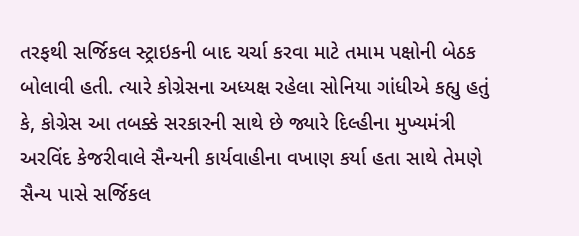તરફથી સર્જિકલ સ્ટ્રાઇકની બાદ ચર્ચા કરવા માટે તમામ પક્ષોની બેઠક બોલાવી હતી. ત્યારે કોગ્રેસના અધ્યક્ષ રહેલા સોનિયા ગાંધીએ કહ્યુ હતું કે, કોગ્રેસ આ તબક્કે સરકારની સાથે છે જ્યારે દિલ્હીના મુખ્યમંત્રી અરવિંદ કેજરીવાલે સૈન્યની કાર્યવાહીના વખાણ કર્યા હતા સાથે તેમણે સૈન્ય પાસે સર્જિકલ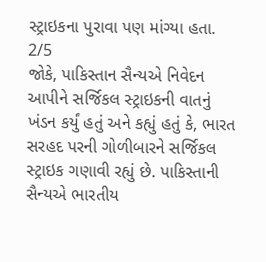સ્ટ્રાઇકના પુરાવા પણ માંગ્યા હતા.
2/5
જોકે, પાકિસ્તાન સૈન્યએ નિવેદન આપીને સર્જિકલ સ્ટ્રાઇકની વાતનું ખંડન કર્યું હતું અને કહ્યું હતું કે, ભારત સરહદ પરની ગોળીબારને સર્જિકલ સ્ટ્રાઇક ગણાવી રહ્યું છે. પાકિસ્તાની સૈન્યએ ભારતીય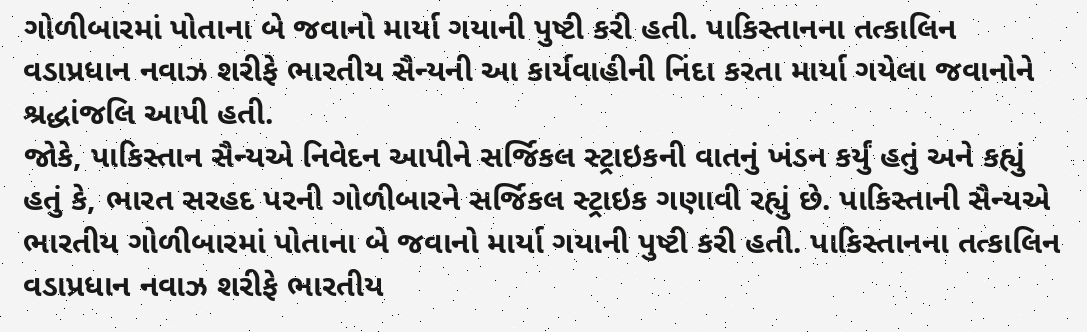ગોળીબારમાં પોતાના બે જવાનો માર્યા ગયાની પુષ્ટી કરી હતી. પાકિસ્તાનના તત્કાલિન વડાપ્રધાન નવાઝ શરીફે ભારતીય સૈન્યની આ કાર્યવાહીની નિંદા કરતા માર્યા ગયેલા જવાનોને શ્રદ્ધાંજલિ આપી હતી.
જોકે, પાકિસ્તાન સૈન્યએ નિવેદન આપીને સર્જિકલ સ્ટ્રાઇકની વાતનું ખંડન કર્યું હતું અને કહ્યું હતું કે, ભારત સરહદ પરની ગોળીબારને સર્જિકલ સ્ટ્રાઇક ગણાવી રહ્યું છે. પાકિસ્તાની સૈન્યએ ભારતીય ગોળીબારમાં પોતાના બે જવાનો માર્યા ગયાની પુષ્ટી કરી હતી. પાકિસ્તાનના તત્કાલિન વડાપ્રધાન નવાઝ શરીફે ભારતીય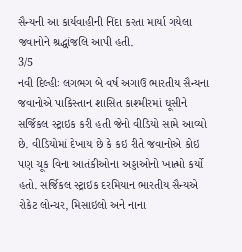સૈન્યની આ કાર્યવાહીની નિંદા કરતા માર્યા ગયેલા જવાનોને શ્રદ્ધાંજલિ આપી હતી.
3/5
નવી દિલ્હીઃ લગભગ બે વર્ષ અગાઉ ભારતીય સૈન્યના જવાનોએ પાકિસ્તાન શાસિત કાશ્મીરમાં ઘૂસીને સર્જિકલ સ્ટ્રાઇક કરી હતી જેનો વીડિયો સામે આવ્યો છે. વીડિયોમાં દેખાય છે કે કઇ રીતે જવાનોએ કોઇ પણ ચૂક વિના આતંકીઓના અડ્ડાઓનો ખાત્મો કર્યો હતો. સર્જિકલ સ્ટ્રાઇક દરમિયાન ભારતીય સૈન્યએ રોકેટ લોન્ચર, મિસાઇલો અને નાના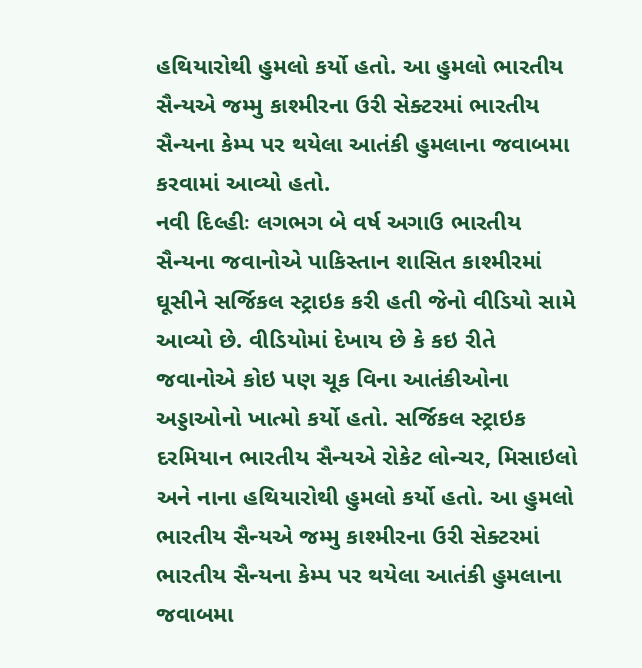હથિયારોથી હુમલો કર્યો હતો. આ હુમલો ભારતીય સૈન્યએ જમ્મુ કાશ્મીરના ઉરી સેક્ટરમાં ભારતીય સૈન્યના કેમ્પ પર થયેલા આતંકી હુમલાના જવાબમા કરવામાં આવ્યો હતો.
નવી દિલ્હીઃ લગભગ બે વર્ષ અગાઉ ભારતીય સૈન્યના જવાનોએ પાકિસ્તાન શાસિત કાશ્મીરમાં ઘૂસીને સર્જિકલ સ્ટ્રાઇક કરી હતી જેનો વીડિયો સામે આવ્યો છે. વીડિયોમાં દેખાય છે કે કઇ રીતે જવાનોએ કોઇ પણ ચૂક વિના આતંકીઓના અડ્ડાઓનો ખાત્મો કર્યો હતો. સર્જિકલ સ્ટ્રાઇક દરમિયાન ભારતીય સૈન્યએ રોકેટ લોન્ચર, મિસાઇલો અને નાના હથિયારોથી હુમલો કર્યો હતો. આ હુમલો ભારતીય સૈન્યએ જમ્મુ કાશ્મીરના ઉરી સેક્ટરમાં ભારતીય સૈન્યના કેમ્પ પર થયેલા આતંકી હુમલાના જવાબમા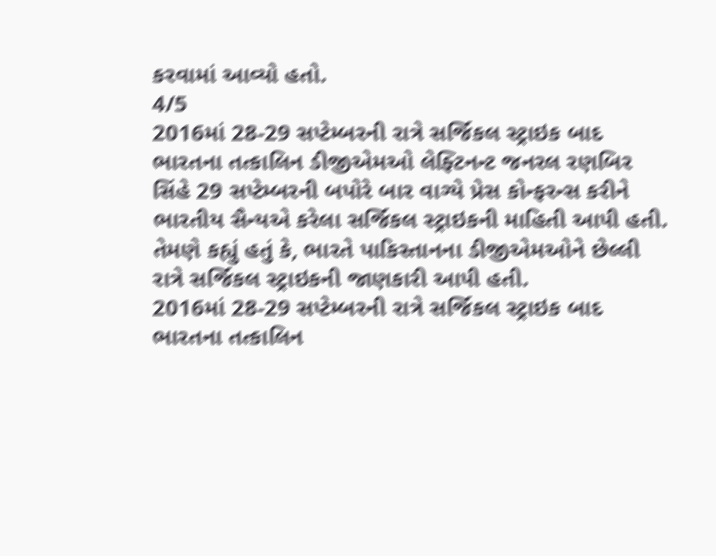કરવામાં આવ્યો હતો.
4/5
2016માં 28-29 સપ્ટેમ્બરની રાત્રે સર્જિકલ સ્ટ્રાઇક બાદ ભારતના તત્કાલિન ડીજીએમઓ લેફ્ટિનન્ટ જનરલ રણબિર સિંહે 29 સપ્ટેમ્બરની બપોરે બાર વાગ્યે પ્રેસ કોન્ફરન્સ કરીને ભારતીય સૈન્યએ કરેલા સર્જિકલ સ્ટ્રાઇકની માહિતી આપી હતી. તેમણે કહ્યું હતું કે, ભારતે પાકિસ્તાનના ડીજીએમઓને છેલ્લી રાત્રે સર્જિકલ સ્ટ્રાઇકની જાણકારી આપી હતી.
2016માં 28-29 સપ્ટેમ્બરની રાત્રે સર્જિકલ સ્ટ્રાઇક બાદ ભારતના તત્કાલિન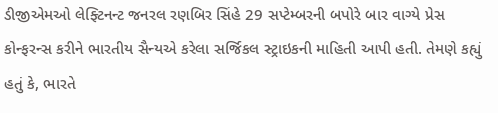ડીજીએમઓ લેફ્ટિનન્ટ જનરલ રણબિર સિંહે 29 સપ્ટેમ્બરની બપોરે બાર વાગ્યે પ્રેસ કોન્ફરન્સ કરીને ભારતીય સૈન્યએ કરેલા સર્જિકલ સ્ટ્રાઇકની માહિતી આપી હતી. તેમણે કહ્યું હતું કે, ભારતે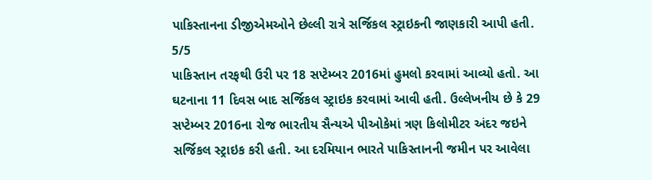પાકિસ્તાનના ડીજીએમઓને છેલ્લી રાત્રે સર્જિકલ સ્ટ્રાઇકની જાણકારી આપી હતી.
5/5
પાકિસ્તાન તરફથી ઉરી પર 18 સપ્ટેમ્બર 2016માં હુમલો કરવામાં આવ્યો હતો. આ ઘટનાના 11 દિવસ બાદ સર્જિકલ સ્ટ્રાઇક કરવામાં આવી હતી. ઉલ્લેખનીય છે કે 29 સપ્ટેમ્બર 2016ના રોજ ભારતીય સૈન્યએ પીઓકેમાં ત્રણ કિલોમીટર અંદર જઇને સર્જિકલ સ્ટ્રાઇક કરી હતી. આ દરમિયાન ભારતે પાકિસ્તાનની જમીન પર આવેલા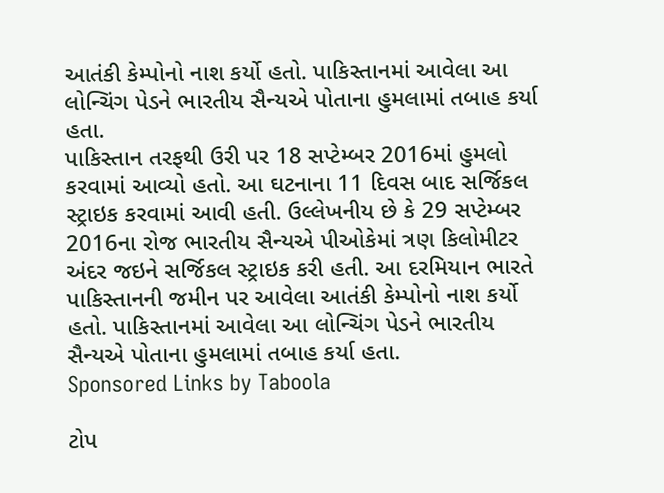આતંકી કેમ્પોનો નાશ કર્યો હતો. પાકિસ્તાનમાં આવેલા આ લોન્ચિંગ પેડને ભારતીય સૈન્યએ પોતાના હુમલામાં તબાહ કર્યા હતા.
પાકિસ્તાન તરફથી ઉરી પર 18 સપ્ટેમ્બર 2016માં હુમલો કરવામાં આવ્યો હતો. આ ઘટનાના 11 દિવસ બાદ સર્જિકલ સ્ટ્રાઇક કરવામાં આવી હતી. ઉલ્લેખનીય છે કે 29 સપ્ટેમ્બર 2016ના રોજ ભારતીય સૈન્યએ પીઓકેમાં ત્રણ કિલોમીટર અંદર જઇને સર્જિકલ સ્ટ્રાઇક કરી હતી. આ દરમિયાન ભારતે પાકિસ્તાનની જમીન પર આવેલા આતંકી કેમ્પોનો નાશ કર્યો હતો. પાકિસ્તાનમાં આવેલા આ લોન્ચિંગ પેડને ભારતીય સૈન્યએ પોતાના હુમલામાં તબાહ કર્યા હતા.
Sponsored Links by Taboola

ટોપ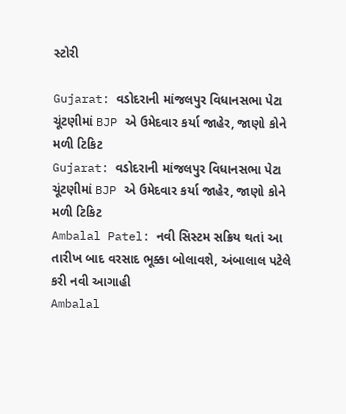સ્ટોરી

Gujarat: વડોદરાની માંજલપુર વિધાનસભા પેટા ચૂંટણીમાં BJP એ ઉમેદવાર કર્યા જાહેર, જાણો કોને મળી ટિકિટ
Gujarat: વડોદરાની માંજલપુર વિધાનસભા પેટા ચૂંટણીમાં BJP એ ઉમેદવાર કર્યા જાહેર, જાણો કોને મળી ટિકિટ
Ambalal Patel: નવી સિસ્ટમ સક્રિય થતાં આ તારીખ બાદ વરસાદ ભૂક્કા બોલાવશે, અંબાલાલ પટેલે કરી નવી આગાહી
Ambalal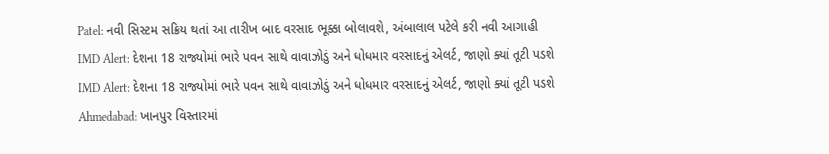Patel: નવી સિસ્ટમ સક્રિય થતાં આ તારીખ બાદ વરસાદ ભૂક્કા બોલાવશે, અંબાલાલ પટેલે કરી નવી આગાહી
IMD Alert: દેશના 18 રાજ્યોમાં ભારે પવન સાથે વાવાઝોડું અને ધોધમાર વરસાદનું એલર્ટ, જાણો ક્યાં તૂટી પડશે
IMD Alert: દેશના 18 રાજ્યોમાં ભારે પવન સાથે વાવાઝોડું અને ધોધમાર વરસાદનું એલર્ટ, જાણો ક્યાં તૂટી પડશે
Ahmedabad: ખાનપુર વિસ્તારમાં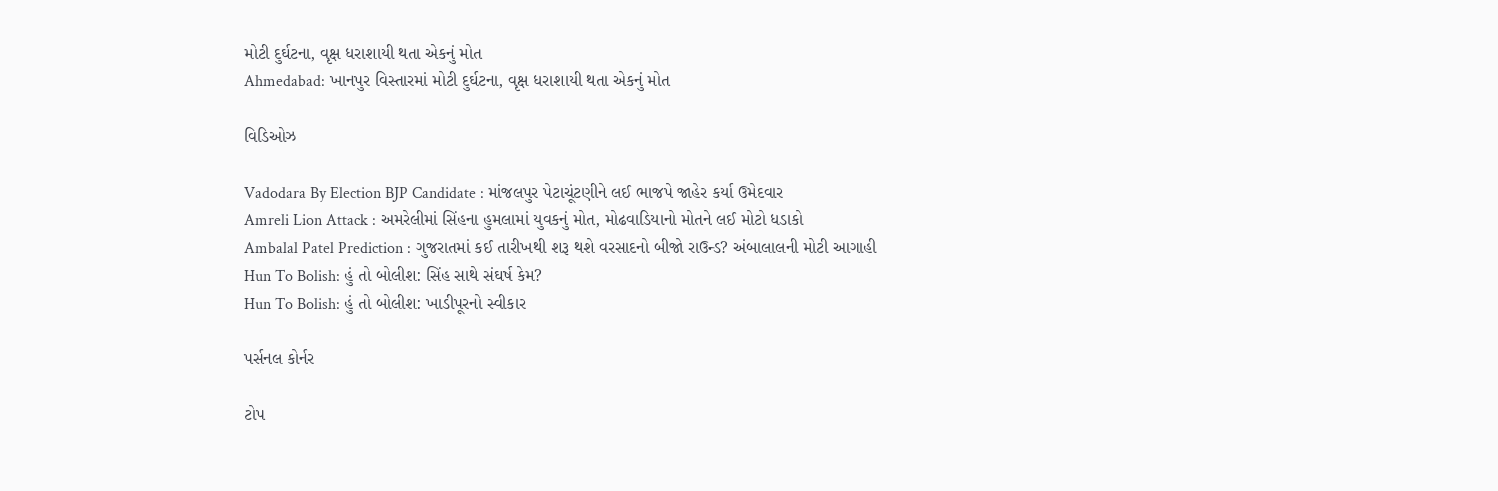મોટી દુર્ઘટના, વૃક્ષ ધરાશાયી થતા એકનું મોત
Ahmedabad: ખાનપુર વિસ્તારમાં મોટી દુર્ઘટના, વૃક્ષ ધરાશાયી થતા એકનું મોત

વિડિઓઝ

Vadodara By Election BJP Candidate : માંજલપુર પેટાચૂંટણીને લઈ ભાજપે જાહેર કર્યા ઉમેદવાર
Amreli Lion Attack : અમરેલીમાં સિંહના હુમલામાં યુવકનું મોત, મોઢવાડિયાનો મોતને લઈ મોટો ધડાકો
Ambalal Patel Prediction : ગુજરાતમાં કઈ તારીખથી શરૂ થશે વરસાદનો બીજો રાઉન્ડ? અંબાલાલની મોટી આગાહી
Hun To Bolish: હું તો બોલીશ: સિંહ સાથે સંઘર્ષ કેમ?
Hun To Bolish: હું તો બોલીશ: ખાડીપૂરનો સ્વીકાર

પર્સનલ કોર્નર

ટોપ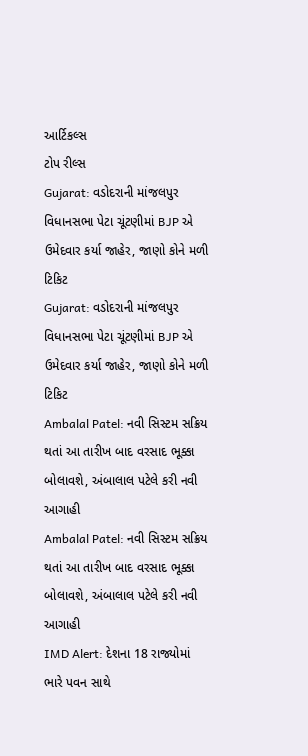આર્ટિકલ્સ
ટોપ રીલ્સ
Gujarat: વડોદરાની માંજલપુર વિધાનસભા પેટા ચૂંટણીમાં BJP એ ઉમેદવાર કર્યા જાહેર, જાણો કોને મળી ટિકિટ
Gujarat: વડોદરાની માંજલપુર વિધાનસભા પેટા ચૂંટણીમાં BJP એ ઉમેદવાર કર્યા જાહેર, જાણો કોને મળી ટિકિટ
Ambalal Patel: નવી સિસ્ટમ સક્રિય થતાં આ તારીખ બાદ વરસાદ ભૂક્કા બોલાવશે, અંબાલાલ પટેલે કરી નવી આગાહી
Ambalal Patel: નવી સિસ્ટમ સક્રિય થતાં આ તારીખ બાદ વરસાદ ભૂક્કા બોલાવશે, અંબાલાલ પટેલે કરી નવી આગાહી
IMD Alert: દેશના 18 રાજ્યોમાં ભારે પવન સાથે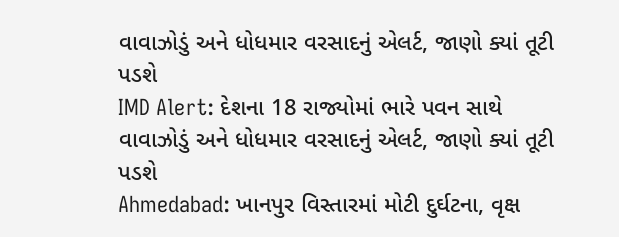વાવાઝોડું અને ધોધમાર વરસાદનું એલર્ટ, જાણો ક્યાં તૂટી પડશે
IMD Alert: દેશના 18 રાજ્યોમાં ભારે પવન સાથે વાવાઝોડું અને ધોધમાર વરસાદનું એલર્ટ, જાણો ક્યાં તૂટી પડશે
Ahmedabad: ખાનપુર વિસ્તારમાં મોટી દુર્ઘટના, વૃક્ષ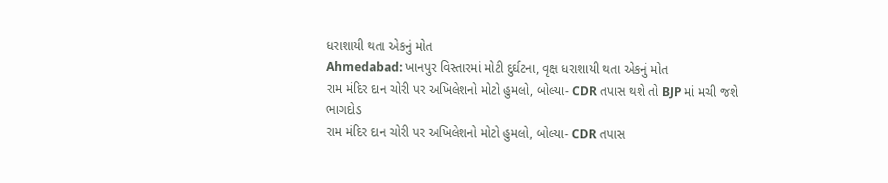ધરાશાયી થતા એકનું મોત
Ahmedabad: ખાનપુર વિસ્તારમાં મોટી દુર્ઘટના, વૃક્ષ ધરાશાયી થતા એકનું મોત
રામ મંદિર દાન ચોરી પર અખિલેશનો મોટો હુમલો, બોલ્યા- CDR તપાસ થશે તો BJP માં મચી જશે ભાગદોડ
રામ મંદિર દાન ચોરી પર અખિલેશનો મોટો હુમલો, બોલ્યા- CDR તપાસ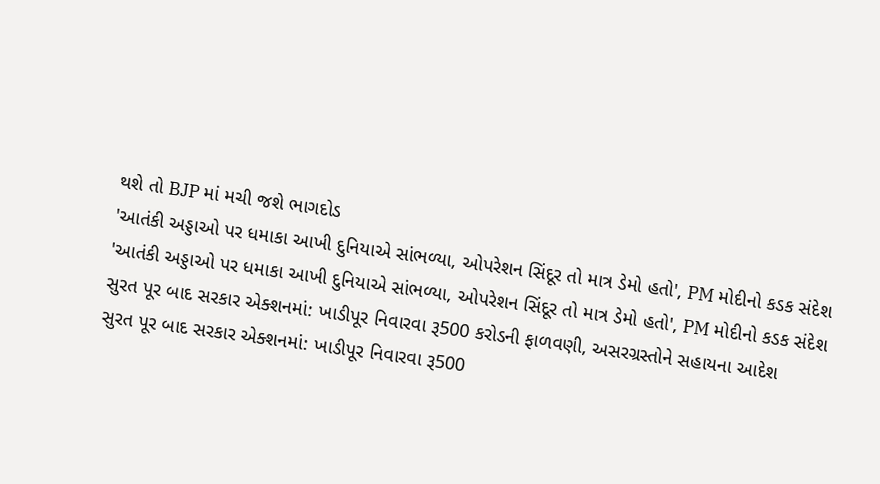થશે તો BJP માં મચી જશે ભાગદોડ
'આતંકી અડ્ડાઓ પર ધમાકા આખી દુનિયાએ સાંભળ્યા, ઓપરેશન સિંદૂર તો માત્ર ડેમો હતો', PM મોદીનો કડક સંદેશ
'આતંકી અડ્ડાઓ પર ધમાકા આખી દુનિયાએ સાંભળ્યા, ઓપરેશન સિંદૂર તો માત્ર ડેમો હતો', PM મોદીનો કડક સંદેશ
સુરત પૂર બાદ સરકાર એક્શનમાં: ખાડીપૂર નિવારવા રૂ500 કરોડની ફાળવણી, અસરગ્રસ્તોને સહાયના આદેશ
સુરત પૂર બાદ સરકાર એક્શનમાં: ખાડીપૂર નિવારવા રૂ500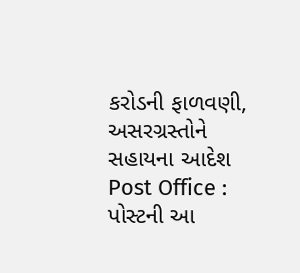કરોડની ફાળવણી, અસરગ્રસ્તોને સહાયના આદેશ
Post Office : પોસ્ટની આ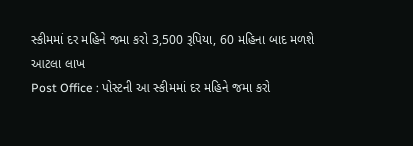સ્કીમમાં દર મહિને જમા કરો 3,500 રૂપિયા, 60 મહિના બાદ મળશે આટલા લાખ
Post Office : પોસ્ટની આ સ્કીમમાં દર મહિને જમા કરો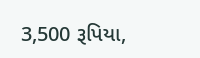3,500 રૂપિયા,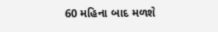60 મહિના બાદ મળશે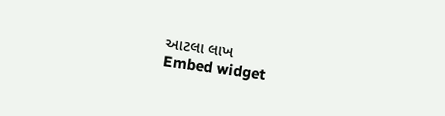આટલા લાખ
Embed widget